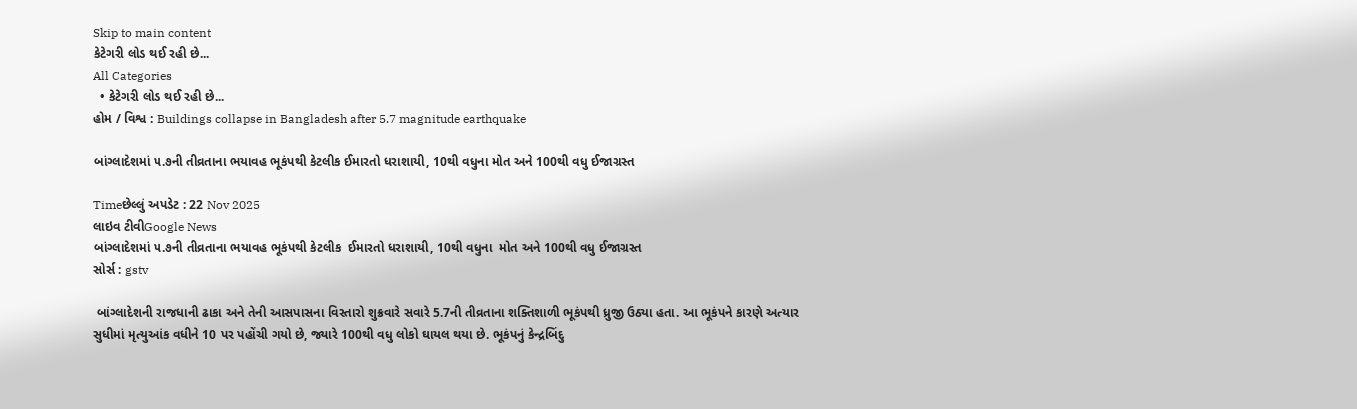Skip to main content
કેટેગરી લોડ થઈ રહી છે...
All Categories
  • કેટેગરી લોડ થઈ રહી છે...
હોમ / વિશ્વ : Buildings collapse in Bangladesh after 5.7 magnitude earthquake

બાંગ્લાદેશમાં ૫.૭ની તીવ્રતાના ભયાવહ ભૂકંપથી કેટલીક ઈમારતો ધરાશાયી, 10થી વધુના મોત અને 100થી વધુ ઈજાગ્રસ્ત

Timeછેલ્લું અપડેટ : 22 Nov 2025
લાઇવ ટીવીGoogle News
બાંગ્લાદેશમાં ૫.૭ની તીવ્રતાના ભયાવહ ભૂકંપથી કેટલીક  ઈમારતો ધરાશાયી, 10થી વધુના  મોત અને 100થી વધુ ઈજાગ્રસ્ત
સોર્સ : gstv

 બાંગ્લાદેશની રાજધાની ઢાકા અને તેની આસપાસના વિસ્તારો શુક્રવારે સવારે 5.7ની તીવ્રતાના શક્તિશાળી ભૂકંપથી ધ્રુજી ઉઠ્યા હતા. આ ભૂકંપને કારણે અત્યાર સુધીમાં મૃત્યુઆંક વધીને 10 પર પહોંચી ગયો છે, જ્યારે 100થી વધુ લોકો ઘાયલ થયા છે. ભૂકંપનું કેન્દ્રબિંદુ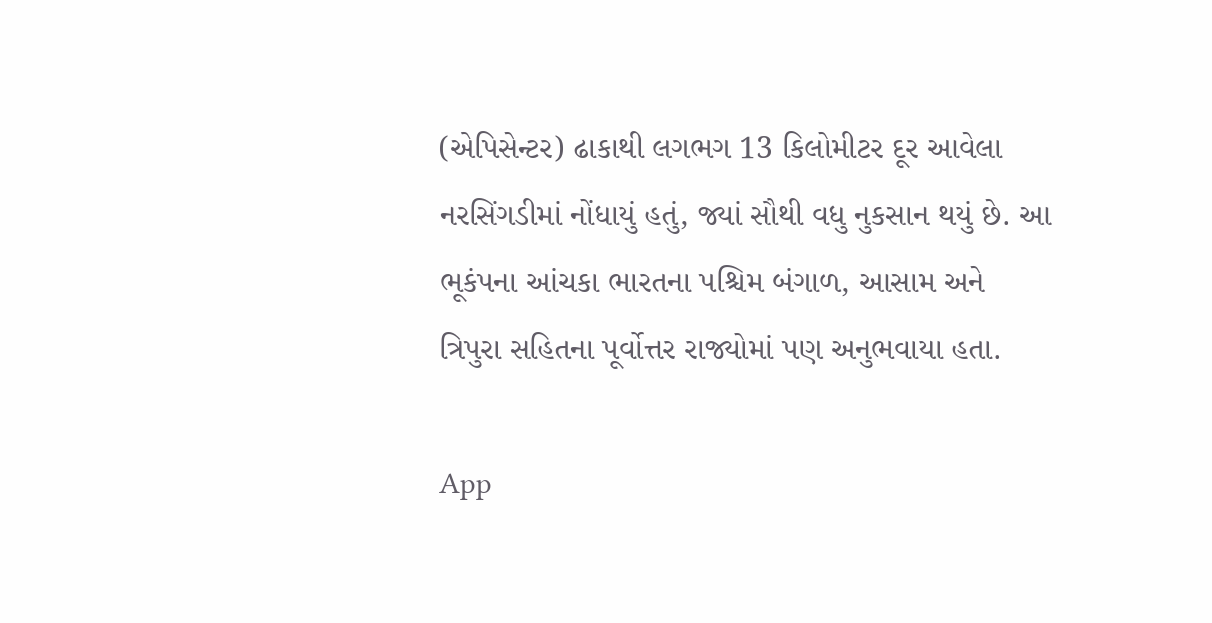(એપિસેન્ટર) ઢાકાથી લગભગ 13 કિલોમીટર દૂર આવેલા નરસિંગડીમાં નોંધાયું હતું, જ્યાં સૌથી વધુ નુકસાન થયું છે. આ ભૂકંપના આંચકા ભારતના પશ્ચિમ બંગાળ, આસામ અને ત્રિપુરા સહિતના પૂર્વોત્તર રાજ્યોમાં પણ અનુભવાયા હતા.

App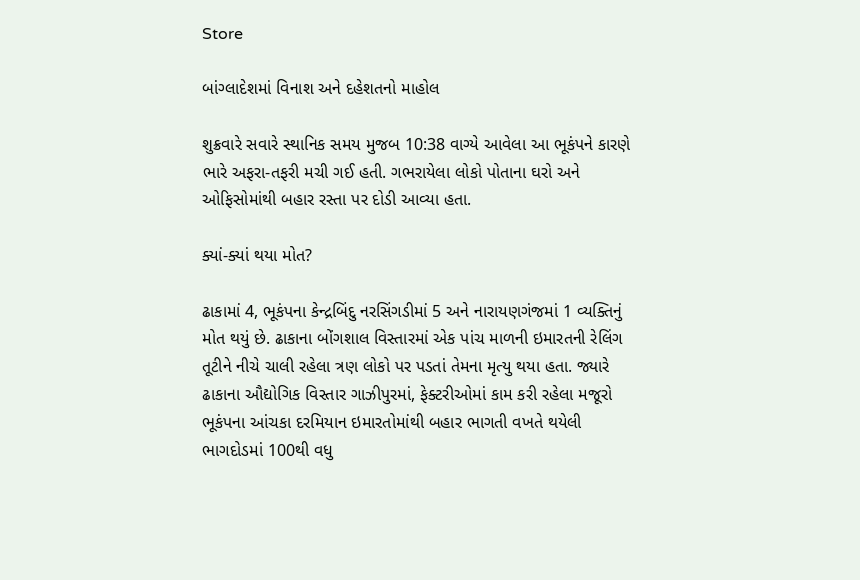Store

બાંગ્લાદેશમાં વિનાશ અને દહેશતનો માહોલ

શુક્રવારે સવારે સ્થાનિક સમય મુજબ 10:38 વાગ્યે આવેલા આ ભૂકંપને કારણે ભારે અફરા-તફરી મચી ગઈ હતી. ગભરાયેલા લોકો પોતાના ઘરો અને ઓફિસોમાંથી બહાર રસ્તા પર દોડી આવ્યા હતા.

ક્યાં-ક્યાં થયા મોત?

ઢાકામાં 4, ભૂકંપના કેન્દ્રબિંદુ નરસિંગડીમાં 5 અને નારાયણગંજમાં 1 વ્યક્તિનું મોત થયું છે. ઢાકાના બોંગશાલ વિસ્તારમાં એક પાંચ માળની ઇમારતની રેલિંગ તૂટીને નીચે ચાલી રહેલા ત્રણ લોકો પર પડતાં તેમના મૃત્યુ થયા હતા. જ્યારે ઢાકાના ઔદ્યોગિક વિસ્તાર ગાઝીપુરમાં, ફેક્ટરીઓમાં કામ કરી રહેલા મજૂરો ભૂકંપના આંચકા દરમિયાન ઇમારતોમાંથી બહાર ભાગતી વખતે થયેલી ભાગદોડમાં 100થી વધુ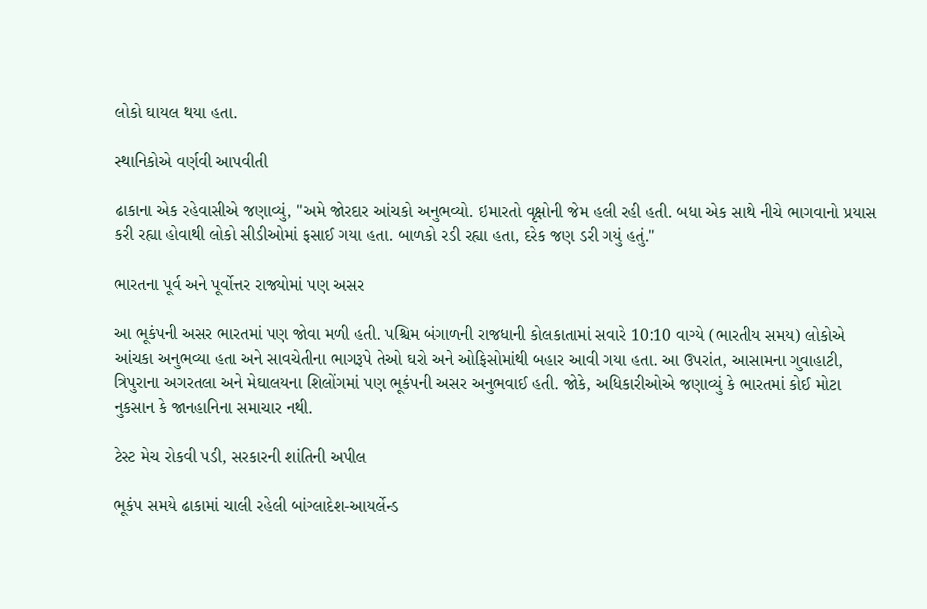લોકો ઘાયલ થયા હતા.

સ્થાનિકોએ વર્ણવી આપવીતી

ઢાકાના એક રહેવાસીએ જણાવ્યું, "અમે જોરદાર આંચકો અનુભવ્યો. ઇમારતો વૃક્ષોની જેમ હલી રહી હતી. બધા એક સાથે નીચે ભાગવાનો પ્રયાસ કરી રહ્યા હોવાથી લોકો સીડીઓમાં ફસાઈ ગયા હતા. બાળકો રડી રહ્યા હતા, દરેક જણ ડરી ગયું હતું."

ભારતના પૂર્વ અને પૂર્વોત્તર રાજ્યોમાં પણ અસર

આ ભૂકંપની અસર ભારતમાં પણ જોવા મળી હતી. પશ્ચિમ બંગાળની રાજધાની કોલકાતામાં સવારે 10:10 વાગ્યે (ભારતીય સમય) લોકોએ આંચકા અનુભવ્યા હતા અને સાવચેતીના ભાગરૂપે તેઓ ઘરો અને ઓફિસોમાંથી બહાર આવી ગયા હતા. આ ઉપરાંત, આસામના ગુવાહાટી, ત્રિપુરાના અગરતલા અને મેઘાલયના શિલોંગમાં પણ ભૂકંપની અસર અનુભવાઈ હતી. જોકે, અધિકારીઓએ જણાવ્યું કે ભારતમાં કોઈ મોટા નુકસાન કે જાનહાનિના સમાચાર નથી.

ટેસ્ટ મેચ રોકવી પડી, સરકારની શાંતિની અપીલ

ભૂકંપ સમયે ઢાકામાં ચાલી રહેલી બાંગ્લાદેશ-આયર્લેન્ડ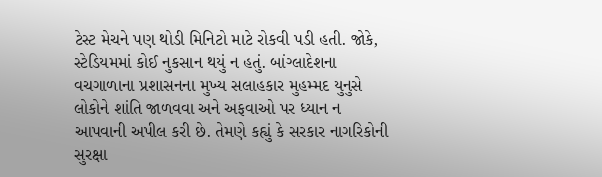ટેસ્ટ મેચને પણ થોડી મિનિટો માટે રોકવી પડી હતી. જોકે, સ્ટેડિયમમાં કોઈ નુકસાન થયું ન હતું. બાંગ્લાદેશના વચગાળાના પ્રશાસનના મુખ્ય સલાહકાર મુહમ્મદ યુનુસે લોકોને શાંતિ જાળવવા અને અફવાઓ પર ધ્યાન ન આપવાની અપીલ કરી છે. તેમણે કહ્યું કે સરકાર નાગરિકોની સુરક્ષા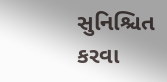સુનિશ્ચિત કરવા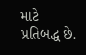માટે પ્રતિબદ્ધ છે.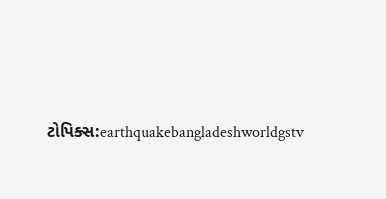ટોપિક્સ:earthquakebangladeshworldgstv